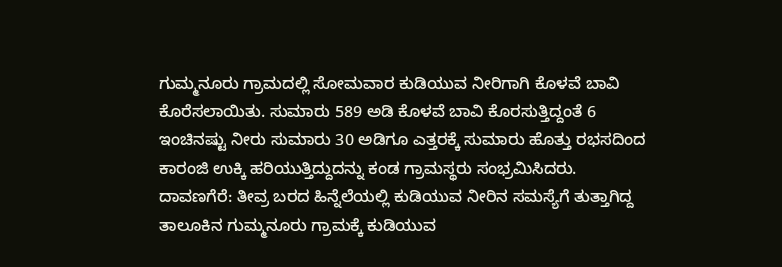ಗುಮ್ಮನೂರು ಗ್ರಾಮದಲ್ಲಿ ಸೋಮವಾರ ಕುಡಿಯುವ ನೀರಿಗಾಗಿ ಕೊಳವೆ ಬಾವಿ ಕೊರೆಸಲಾಯಿತು. ಸುಮಾರು 589 ಅಡಿ ಕೊಳವೆ ಬಾವಿ ಕೊರಸುತ್ತಿದ್ದಂತೆ 6 ಇಂಚಿನಷ್ಟು ನೀರು ಸುಮಾರು 30 ಅಡಿಗೂ ಎತ್ತರಕ್ಕೆ ಸುಮಾರು ಹೊತ್ತು ರಭಸದಿಂದ ಕಾರಂಜಿ ಉಕ್ಕಿ ಹರಿಯುತ್ತಿದ್ದುದನ್ನು ಕಂಡ ಗ್ರಾಮಸ್ಥರು ಸಂಭ್ರಮಿಸಿದರು.
ದಾವಣಗೆರೆ: ತೀವ್ರ ಬರದ ಹಿನ್ನೆಲೆಯಲ್ಲಿ ಕುಡಿಯುವ ನೀರಿನ ಸಮಸ್ಯೆಗೆ ತುತ್ತಾಗಿದ್ದ ತಾಲೂಕಿನ ಗುಮ್ಮನೂರು ಗ್ರಾಮಕ್ಕೆ ಕುಡಿಯುವ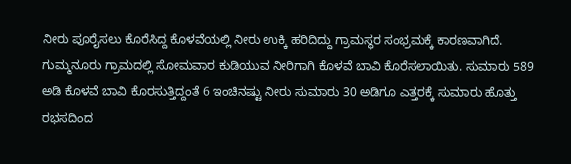ನೀರು ಪೂರೈಸಲು ಕೊರೆಸಿದ್ದ ಕೊಳವೆಯಲ್ಲಿ ನೀರು ಉಕ್ಕಿ ಹರಿದಿದ್ದು ಗ್ರಾಮಸ್ಥರ ಸಂಭ್ರಮಕ್ಕೆ ಕಾರಣವಾಗಿದೆ.
ಗುಮ್ಮನೂರು ಗ್ರಾಮದಲ್ಲಿ ಸೋಮವಾರ ಕುಡಿಯುವ ನೀರಿಗಾಗಿ ಕೊಳವೆ ಬಾವಿ ಕೊರೆಸಲಾಯಿತು. ಸುಮಾರು 589 ಅಡಿ ಕೊಳವೆ ಬಾವಿ ಕೊರಸುತ್ತಿದ್ದಂತೆ 6 ಇಂಚಿನಷ್ಟು ನೀರು ಸುಮಾರು 30 ಅಡಿಗೂ ಎತ್ತರಕ್ಕೆ ಸುಮಾರು ಹೊತ್ತು ರಭಸದಿಂದ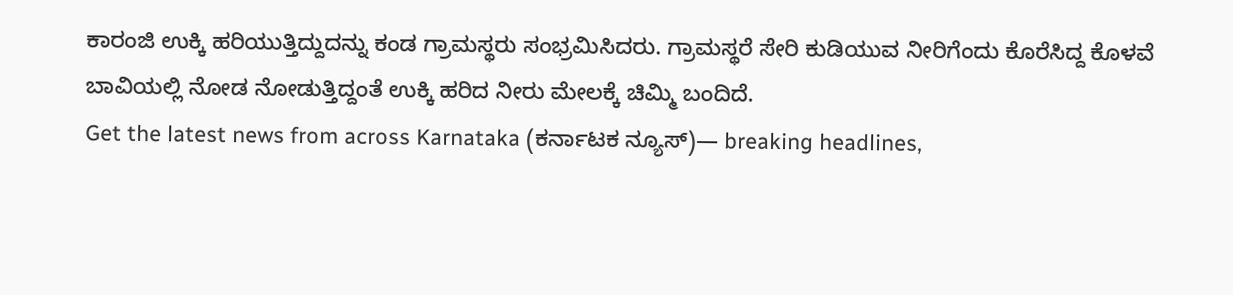ಕಾರಂಜಿ ಉಕ್ಕಿ ಹರಿಯುತ್ತಿದ್ದುದನ್ನು ಕಂಡ ಗ್ರಾಮಸ್ಥರು ಸಂಭ್ರಮಿಸಿದರು. ಗ್ರಾಮಸ್ಥರೆ ಸೇರಿ ಕುಡಿಯುವ ನೀರಿಗೆಂದು ಕೊರೆಸಿದ್ದ ಕೊಳವೆ ಬಾವಿಯಲ್ಲಿ ನೋಡ ನೋಡುತ್ತಿದ್ದಂತೆ ಉಕ್ಕಿ ಹರಿದ ನೀರು ಮೇಲಕ್ಕೆ ಚಿಮ್ಮಿ ಬಂದಿದೆ.
Get the latest news from across Karnataka (ಕರ್ನಾಟಕ ನ್ಯೂಸ್)— breaking headlines,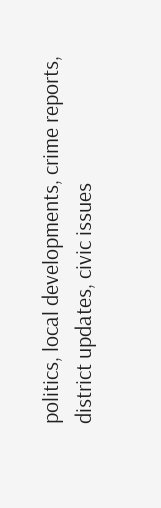politics, local developments, crime reports, district updates, civic issues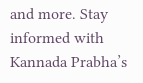and more. Stay informed with Kannada Prabha’s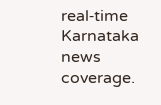real‑time Karnataka news coverage.